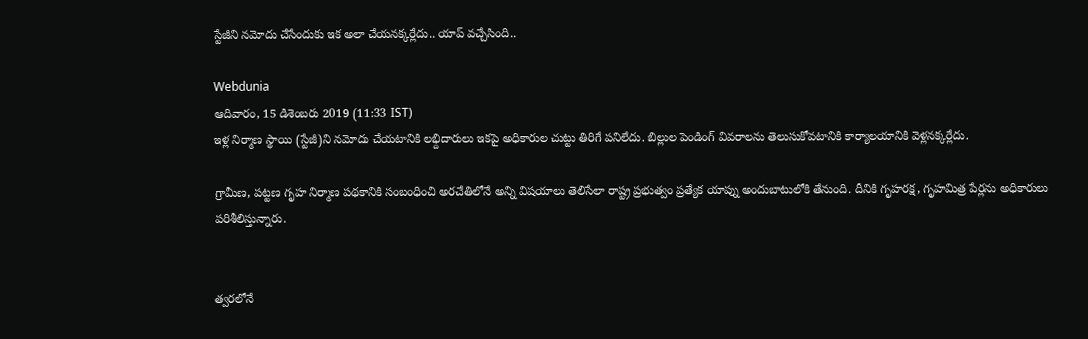స్టేజీని నమోదు చేసేందుకు ఇక అలా చేయనక్కర్లేదు.. యాప్ వచ్చేసింది..

Webdunia
ఆదివారం, 15 డిశెంబరు 2019 (11:33 IST)
ఇళ్ల నిర్మాణ స్థాయి (స్టేజీ)ని నమోదు చేయటానికి లభ్దిదారులు ఇకపై అధికారుల చుట్టు తిరిగే పనిలేదు. బిల్లుల పెండింగ్ వివరాలను తెలుసుకోవటానికి కార్యాలయానికి వెళ్లనక్కర్లేదు.

గ్రామీణ, పట్టణ గృహ నిర్మాణ పథకానికి సంబంధించి అరచేతిలోనే అన్ని విషయాలు తెలిసేలా రాష్ట్ర ప్రభుత్వం ప్రత్యేక యాప్ను అందుబాటులోకి తేనుంది. దీనికి గృహరక్ష, గృహమిత్ర పేర్లను అధికారులు పరిశీలిస్తున్నారు.


త్వరలోనే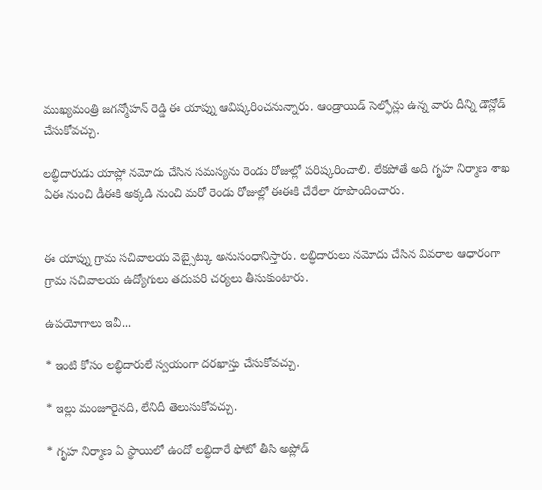ముఖ్యమంత్రి జగన్మోహన్ రెడ్డి ఈ యాప్ను ఆవిష్కరించనున్నారు. ఆండ్రాయిడ్ సెల్ఫోన్లు ఉన్న వారు దీన్ని డౌన్లోడ్ చేసుకోవచ్చు.

లబ్ధిదారుడు యాప్లో నమోదు చేసిన సమస్యను రెండు రోజుల్లో పరిష్కరించాలి. లేకపోతే అది గృహ నిర్మాణ శాఖ ఏఈ నుంచి డీఈకి అక్కడి నుంచి మరో రెండు రోజుల్లో ఈఈకి చేరేలా రూపొందించారు.


ఈ యాప్ను గ్రామ సచివాలయ వెబ్సైట్కు అనుసంధానిస్తారు. లబ్ధిదారులు నమోదు చేసిన వివరాల ఆధారంగా గ్రామ సచివాలయ ఉద్యోగులు తదుపరి చర్యలు తీసుకుంటారు.

ఉపయోగాలు ఇవీ...

* ఇంటి కోసం లబ్ధిదారులే స్వయంగా దరఖాస్తు చేసుకోవచ్చు.

* ఇల్లు మంజూరైనది, లేనిదీ తెలుసుకోవచ్చు.

* గృహ నిర్మాణ ఏ స్థాయిలో ఉందో లబ్ధిదారే ఫోటో తీసి అప్లోడ్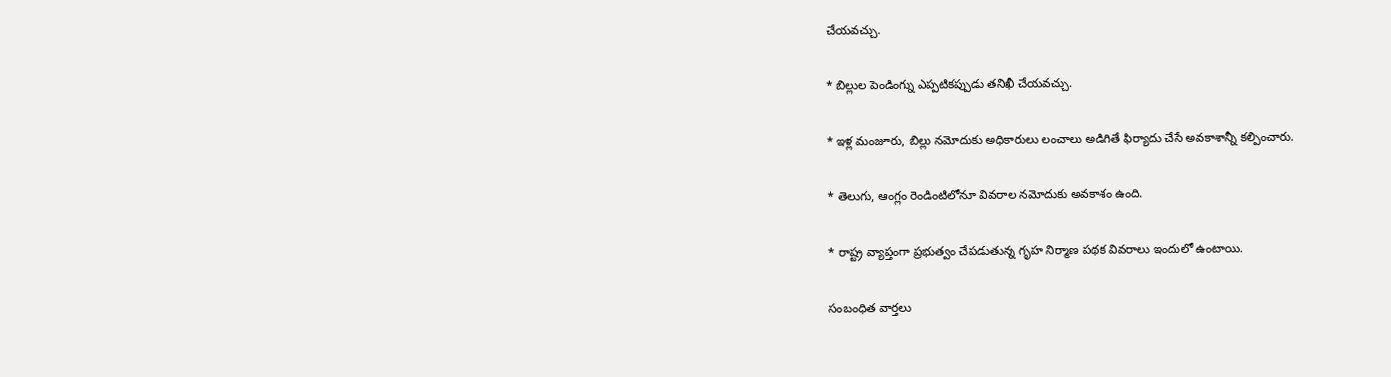చేయవచ్చు.

* బిల్లుల పెండింగ్ను ఎప్పటికప్పుడు తనిఖీ చేయవచ్చు.

* ఇళ్ల మంజూరు, బిల్లు నమోదుకు అధికారులు లంచాలు అడిగితే ఫిర్యాదు చేసే అవకాశాన్నీ కల్పించారు.

* తెలుగు, ఆంగ్లం రెండింటిలోనూ వివరాల నమోదుకు అవకాశం ఉంది.

* రాష్ట్ర వ్యాప్తంగా ప్రభుత్వం చేపడుతున్న గృహ నిర్మాణ పథక వివరాలు ఇందులో ఉంటాయి.

సంబంధిత వార్తలు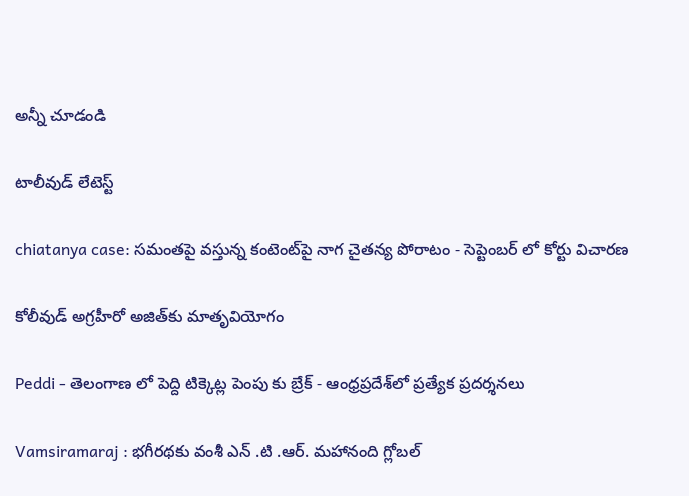అన్నీ చూడండి

టాలీవుడ్ లేటెస్ట్

chiatanya case: సమంతపై వస్తున్న కంటెంట్‌పై నాగ చైతన్య పోరాటం - సెప్టెంబర్ లో కోర్టు విచారణ

కోలీవుడ్ అగ్రహీరో అజిత్‌కు మాతృవియోగం

Peddi - తెలంగాణ లో పెద్ది టిక్కెట్ల పెంపు కు బ్రేక్ - ఆంధ్రప్రదేశ్‌లో ప్రత్యేక ప్రదర్శనలు

Vamsiramaraj : భగీరథకు వంశీ ఎన్ .టి .ఆర్. మహానంది గ్లోబల్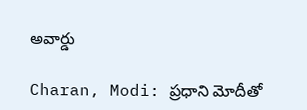అవార్డు

Charan, Modi: ప్రధాని మోదీతో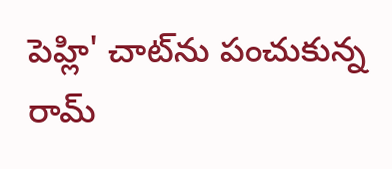పెహ్లి' చాట్‌ను పంచుకున్న రామ్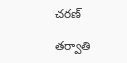చరణ్

తర్వాతి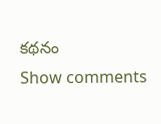కథనం
Show comments